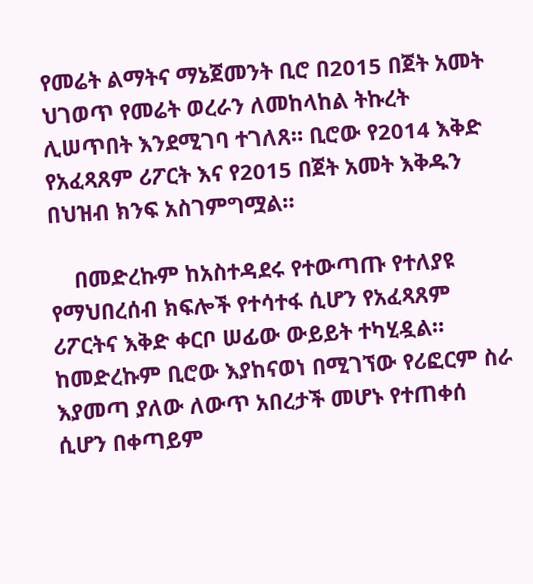የመሬት ልማትና ማኔጀመንት ቢሮ በ2015 በጀት አመት ህገወጥ የመሬት ወረራን ለመከላከል ትኩረት ሊሠጥበት እንደሚገባ ተገለጸ። ቢሮው የ2014 እቅድ የአፈጻጸም ሪፖርት እና የ2015 በጀት አመት እቅዱን በህዝብ ክንፍ አስገምግሟል።

    በመድረኩም ከአስተዳደሩ የተውጣጡ የተለያዩ የማህበረሰብ ክፍሎች የተሳተፋ ሲሆን የአፈጻጸም ሪፖርትና እቅድ ቀርቦ ሠፊው ውይይት ተካሂዷል። ከመድረኩም ቢሮው እያከናወነ በሚገኘው የሪፎርም ስራ እያመጣ ያለው ለውጥ አበረታች መሆኑ የተጠቀሰ ሲሆን በቀጣይም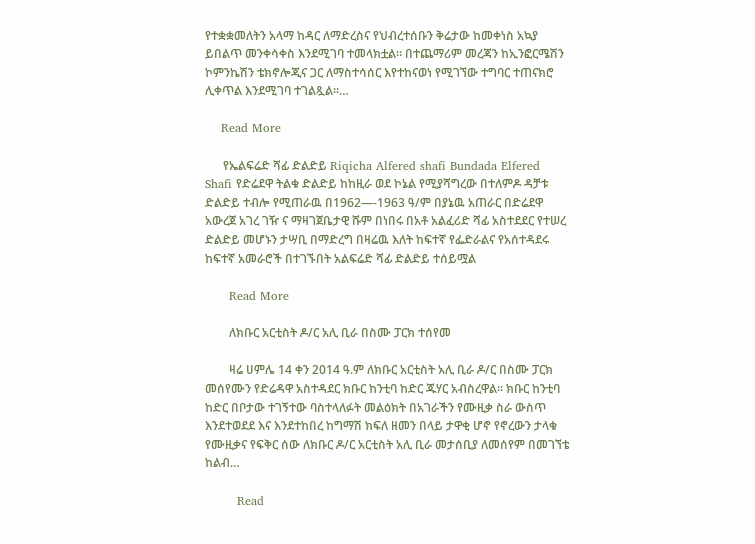የተቋቋመለትን አላማ ከዳር ለማድረስና የህብረተሰቡን ቅሬታው ከመቀነስ አኳያ ይበልጥ መንቀሳቀስ እንደሚገባ ተመላክቷል። በተጨማሪም መረጃን ከኢንፎርሜሽን ኮምንኬሽን ቴክኖሎጂና ጋር ለማስተሳሰር እየተከናወነ የሚገኘው ተግባር ተጠናክሮ ሊቀጥል እንደሚገባ ተገልጿል።…

    Read More

      የኤልፍሬድ ሻፊ ድልድይ Riqicha Alfered shafi Bundada Elfered Shafi የድሬደዋ ትልቁ ድልድይ ከከዚራ ወደ ኮኔል የሚያሻግረው በተለምዶ ዳቻቱ ድልድይ ተብሎ የሚጠራዉ በ1962—-1963 ዓ/ም በያኔዉ አጠራር በድሬደዋ አውረጀ አገረ ገዥ ና ማዛገጀቤታዊ ሹም በነበሩ በአቶ አልፈሪድ ሻፊ አስተደደር የተሠረ ድልድይ መሆኑን ታሣቢ በማድረግ በዛሬዉ እለት ከፍተኛ የፌድራልና የአሰተዳደሩ ከፍተኛ አመራሮች በተገኙበት አልፍሬድ ሻፊ ድልድይ ተሰይሟል

      Read More

        ለክቡር አርቲስት ዶ/ር አሊ ቢራ በስሙ ፓርክ ተሰየመ

        ዛሬ ሀምሌ 14 ቀን 2014 ዓ.ም ለክቡር አርቲስት አሊ ቢራ ዶ/ር በስሙ ፓርክ መሰየሙን የድሬዳዋ አስተዳደር ክቡር ከንቲባ ከድር ጁሃር አብስረዋል፡፡ ክቡር ከንቲባ ከድር በቦታው ተገኝተው ባስተላለፉት መልዕክት በአገራችን የሙዚቃ ስራ ውስጥ እንደተወደደ እና እንደተከበረ ከግማሽ ክፍለ ዘመን በላይ ታዋቂ ሆኖ የኖረውን ታላቁ የሙዚቃና የፍቅር ሰው ለክቡር ዶ/ር አርቲስት አሊ ቢራ መታሰቢያ ለመሰየም በመገኘቴ ከልብ…

        Read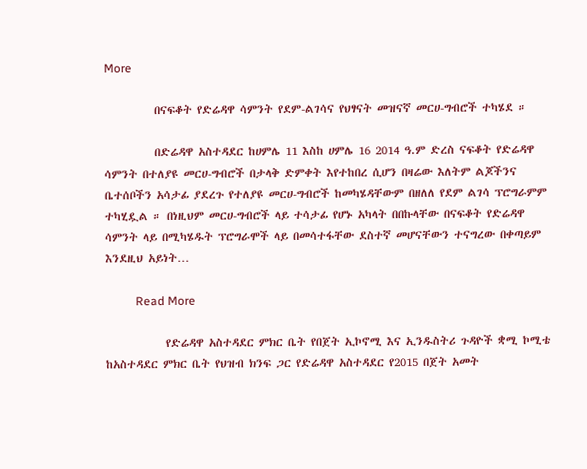More

          በናፍቆት የድሬዳዋ ሳምንት የደም-ልገሳና የህፃናት መዝናኛ መርሀ-ግብሮች ተካሄደ ።

          በድሬዳዋ አስተዳደር ከሀምሌ 11 እስከ ሀምሌ 16 2014 ዓ.ም ድረስ ናፍቆት የድሬዳዋ ሳምንት በተለያዩ መርሀ-ግብሮች በታላቅ ድምቀት እየተከበረ ሲሆን በዛሬው እለትም ልጆችንና ቤተሰቦችን አሳታፊ ያደረጉ የተለያዩ መርሀ-ግብሮች ከመካሄዳቸውም በዘለለ የደም ልገሳ ፕሮግራምም ተካሂዷል ። በነዚህም መርሀ-ግብሮች ላይ ተሳታፊ የሆኑ አካላት በበኩላቸው በናፍቆት የድሬዳዋ ሳምንት ላይ በሚካሄዱት ፕሮግራሞች ላይ በመሳተፋቸው ደስተኛ መሆናቸውን ተናግረው በቀጣይም እንደዚህ አይነት…

          Read More

            የድሬዳዋ አስተዳደር ምክር ቤት የበጀት ኢኮኖሚ እና ኢንዱስትሪ ጉዳዮች ቋሚ ኮሚቴ ከአስተዳደር ምክር ቤት የህዝብ ክንፍ ጋር የድሬዳዋ አስተዳደር የ2015 በጀት አመት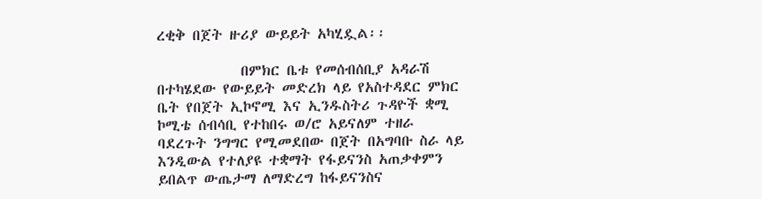ረቂቅ በጀት ዙሪያ ውይይት አካሂዷል፡፡

            በምክር ቤቱ የመሰብሰቢያ አዳራሽ በተካሄደው የውይይት መድረክ ላይ የአስተዳደር ምክር ቤት የበጀት ኢኮኖሚ እና ኢንዱስትሪ ጉዳዮች ቋሚ ኮሚቴ ሰብሳቢ የተከበሩ ወ/ሮ አይናለም ተዘራ ባደረጉት ንግግር የሚመደበው በጀት በአግባቡ ስራ ላይ እንዲውል የተለያዩ ተቋማት የፋይናንስ አጠቃቀምን ይበልጥ ውጤታማ ለማድረግ ከፋይናንስና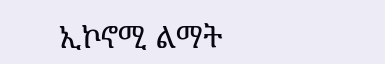ኢኮኖሚ ልማት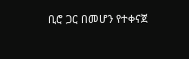ቢሮ ጋር በመሆን የተቀናጀ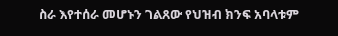ስራ እየተሰራ መሆኑን ገልጸው የህዝብ ክንፍ አባላቱም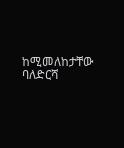ከሚመለከታቸው ባለድርሻ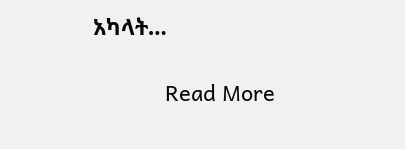አካላት…

            Read More